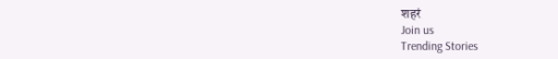शहरं
Join us
Trending Stories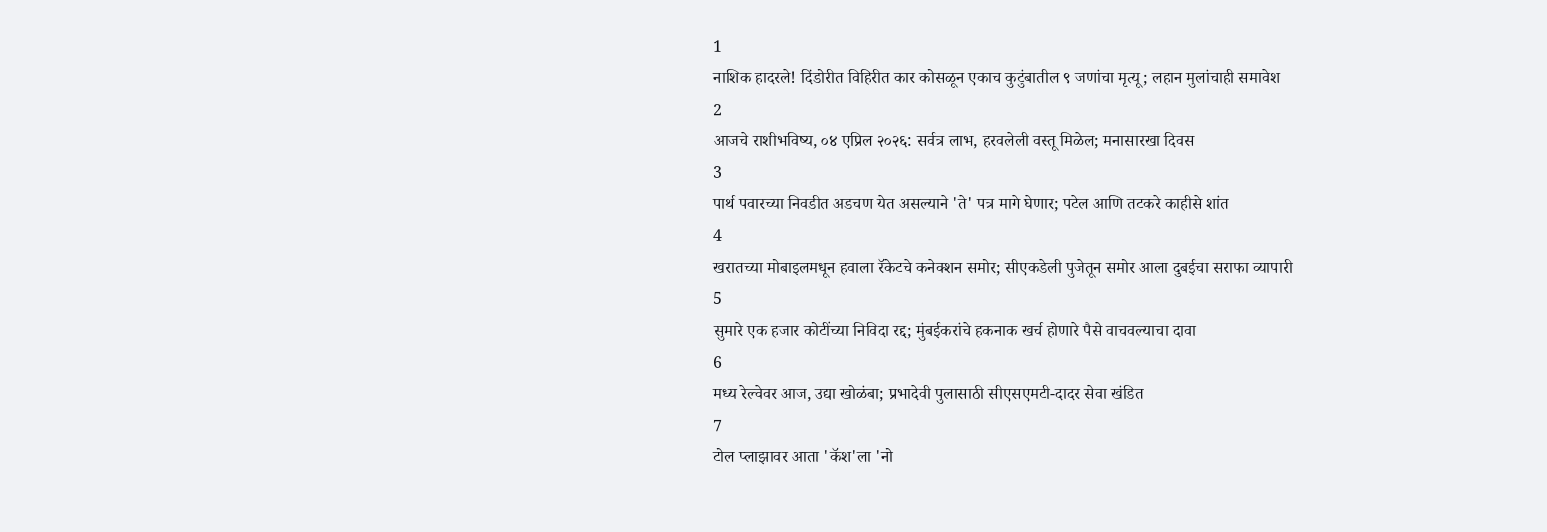1
नाशिक हादरले! दिंडोरीत विहिरीत कार कोसळून एकाच कुटुंबातील ९ जणांचा मृत्यू; लहान मुलांचाही समावेश
2
आजचे राशीभविष्य, ०४ एप्रिल २०२६: सर्वत्र लाभ, हरवलेली वस्तू मिळेल; मनासारखा दिवस
3
पार्थ पवारच्या निवडीत अडचण येत असल्याने 'ते' पत्र मागे घेणार; पटेल आणि तटकरे काहीसे शांत
4
खरातच्या मोबाइलमधून हवाला रॅकेटचे कनेक्शन समोर; सीएकडेली पुजेतून समोर आला दुबईचा सराफा व्यापारी
5
सुमारे एक हजार कोटींच्या निविदा रद्द; मुंबईकरांचे हकनाक खर्च होणारे पैसे वाचवल्याचा दावा
6
मध्य रेल्वेवर आज, उद्या खोळंबा; प्रभादेवी पुलासाठी सीएसएमटी-दादर सेवा खंडित
7
टोल प्लाझावर आता 'कॅश'ला 'नो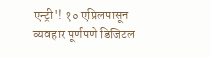एन्ट्री'! १० एप्रिलपासून व्यवहार पूर्णपणे डिजिटल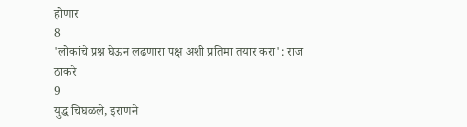होणार
8
'लोकांचे प्रश्न घेऊन लढणारा पक्ष अशी प्रतिमा तयार करा': राज ठाकरे
9
युद्ध चिघळले, इराणने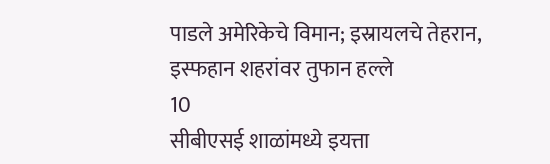पाडले अमेरिकेचे विमान; इस्रायलचे तेहरान, इस्फहान शहरांवर तुफान हल्ले
10
सीबीएसई शाळांमध्ये इयत्ता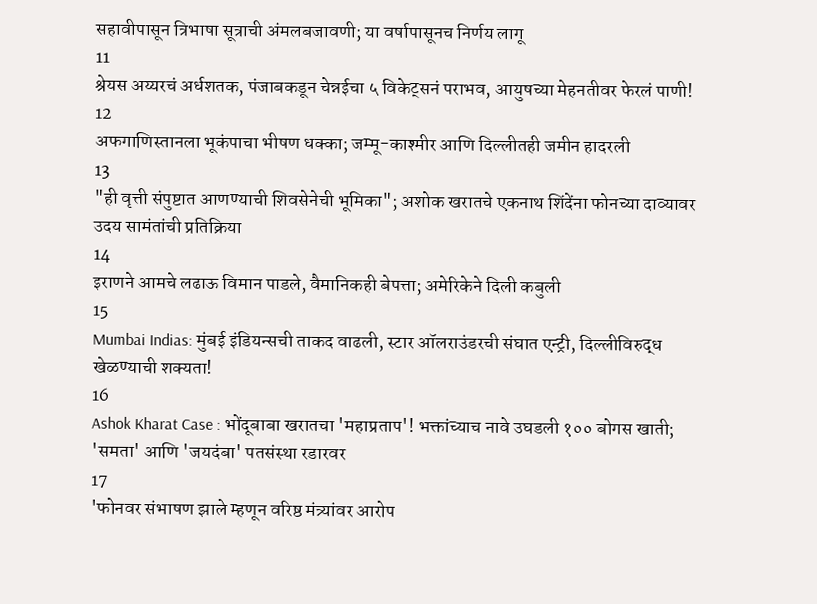सहावीपासून त्रिभाषा सूत्राची अंमलबजावणी; या वर्षापासूनच निर्णय लागू
11
श्रेयस अय्यरचं अर्धशतक, पंजाबकडून चेन्नईचा ५ विकेट्सनं पराभव, आयुषच्या मेहनतीवर फेरलं पाणी!
12
अफगाणिस्तानला भूकंपाचा भीषण धक्का; जम्मू-काश्मीर आणि दिल्लीतही जमीन हादरली
13
"ही वृत्ती संपुष्टात आणण्याची शिवसेनेची भूमिका"; अशोक खरातचे एकनाथ शिंदेंना फोनच्या दाव्यावर उदय सामंतांची प्रतिक्रिया
14
इराणने आमचे लढाऊ विमान पाडले, वैमानिकही बेपत्ता; अमेरिकेने दिली कबुली
15
Mumbai Indias: मुंबई इंडियन्सची ताकद वाढली, स्टार ऑलराउंडरची संघात एन्ट्री, दिल्लीविरुद्ध खेळण्याची शक्यता!
16
Ashok Kharat Case : भोंदूबाबा खरातचा 'महाप्रताप'! भक्तांच्याच नावे उघडली १०० बोगस खाती; 'समता' आणि 'जयदंबा' पतसंस्था रडारवर
17
'फोनवर संभाषण झाले म्हणून वरिष्ठ मंत्र्यांवर आरोप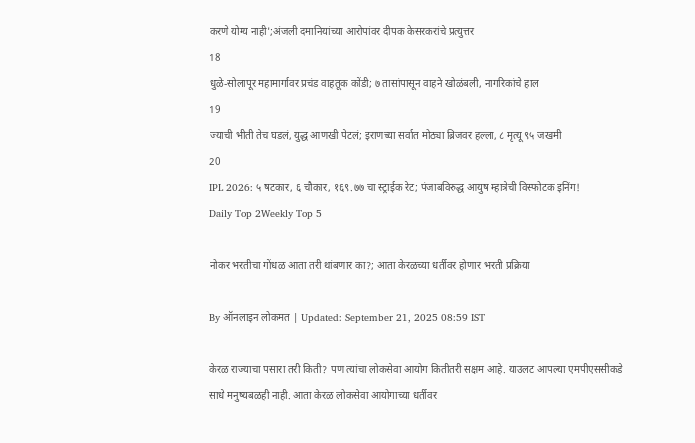करणे योग्य नाही';अंजली दमानियांच्या आरोपांवर दीपक केसरकरांचे प्रत्युत्तर
18
धुळे-सोलापूर महामार्गावर प्रचंड वाहतूक कोंडी; ७ तासांपासून वाहने खोळंबली, नागरिकांचे हाल
19
ज्याची भीती तेच घडलं, युद्ध आणखी पेटलं; इराणच्या सर्वात मोठ्या ब्रिजवर हल्ला, ८ मृत्यू ९५ जखमी
20
IPL 2026: ५ षटकार, ६ चौकार, १६९.७७ चा स्ट्राईक रेट; पंजाबविरुद्ध आयुष म्हात्रेची विस्फोटक इनिंग!
Daily Top 2Weekly Top 5

नोकर भरतीचा गोंधळ आता तरी थांबणार का?; आता केरळच्या धर्तीवर होणार भरती प्रक्रिया

By ऑनलाइन लोकमत | Updated: September 21, 2025 08:59 IST

केरळ राज्याचा पसारा तरी किती? पण त्यांचा लोकसेवा आयोग कितीतरी सक्षम आहे. याउलट आपल्या एमपीएससीकडे साधे मनुष्यबळही नाही. आता केरळ लोकसेवा आयोगाच्या धर्तीवर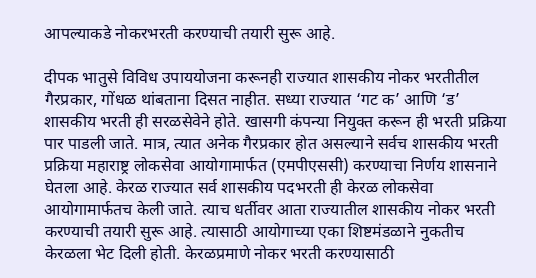आपल्याकडे नोकरभरती करण्याची तयारी सुरू आहे.

दीपक भातुसे विविध उपाययोजना करूनही राज्यात शासकीय नोकर भरतीतील गैरप्रकार, गोंधळ थांबताना दिसत नाहीत. सध्या राज्यात ‘गट क’ आणि ‘ड’ शासकीय भरती ही सरळसेवेने होते. खासगी कंपन्या नियुक्त करून ही भरती प्रक्रिया पार पाडली जाते. मात्र, त्यात अनेक गैरप्रकार होत असल्याने सर्वच शासकीय भरती प्रक्रिया महाराष्ट्र लोकसेवा आयोगामार्फत (एमपीएससी) करण्याचा निर्णय शासनाने घेतला आहे. केरळ राज्यात सर्व शासकीय पदभरती ही केरळ लोकसेवा आयोगामार्फतच केली जाते. त्याच धर्तीवर आता राज्यातील शासकीय नोकर भरती करण्याची तयारी सुरू आहे. त्यासाठी आयोगाच्या एका शिष्टमंडळाने नुकतीच केरळला भेट दिली होती. केरळप्रमाणे नोकर भरती करण्यासाठी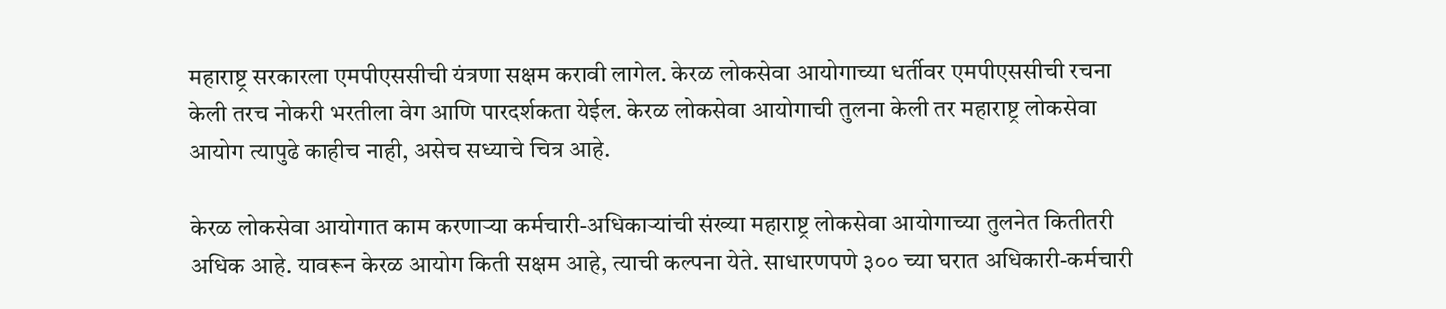महाराष्ट्र सरकारला एमपीएससीची यंत्रणा सक्षम करावी लागेल. केरळ लोकसेवा आयोगाच्या धर्तीवर एमपीएससीची रचना केली तरच नोकरी भरतीला वेग आणि पारदर्शकता येईल. केरळ लोकसेवा आयोगाची तुलना केली तर महाराष्ट्र लोकसेवा आयोग त्यापुढे काहीच नाही, असेच सध्याचे चित्र आहे.

केरळ लोकसेवा आयोगात काम करणाऱ्या कर्मचारी-अधिकाऱ्यांची संख्या महाराष्ट्र लोकसेवा आयोगाच्या तुलनेत कितीतरी अधिक आहे. यावरून केरळ आयोग किती सक्षम आहे, त्याची कल्पना येते. साधारणपणे ३०० च्या घरात अधिकारी-कर्मचारी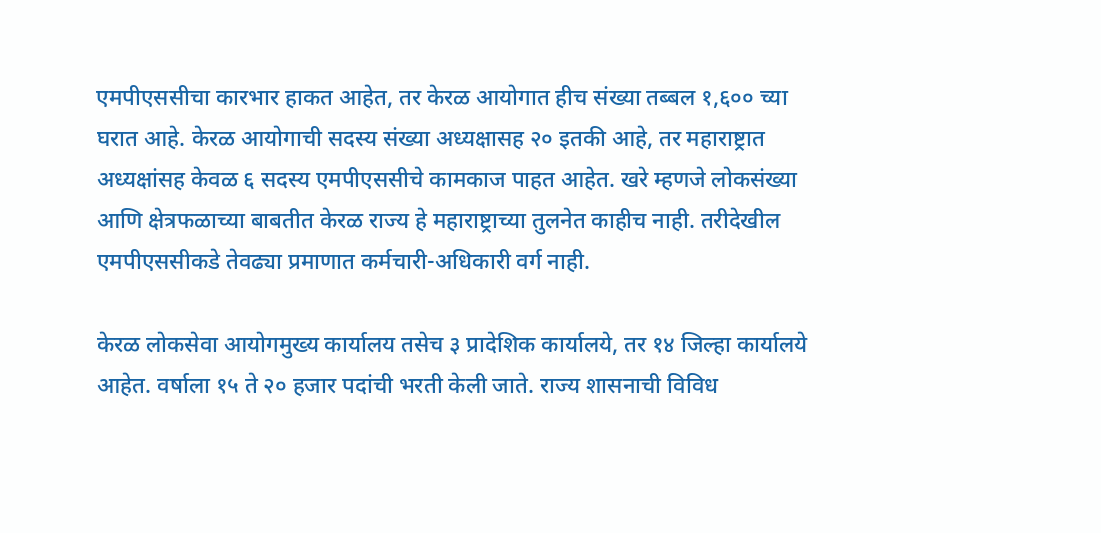एमपीएससीचा कारभार हाकत आहेत, तर केरळ आयोगात हीच संख्या तब्बल १,६०० च्या घरात आहे. केरळ आयोगाची सदस्य संख्या अध्यक्षासह २० इतकी आहे, तर महाराष्ट्रात अध्यक्षांसह केवळ ६ सदस्य एमपीएससीचे कामकाज पाहत आहेत. खरे म्हणजे लोकसंख्या आणि क्षेत्रफळाच्या बाबतीत केरळ राज्य हे महाराष्ट्राच्या तुलनेत काहीच नाही. तरीदेखील एमपीएससीकडे तेवढ्या प्रमाणात कर्मचारी-अधिकारी वर्ग नाही.

केरळ लोकसेवा आयोगमुख्य कार्यालय तसेच ३ प्रादेशिक कार्यालये, तर १४ जिल्हा कार्यालये आहेत. वर्षाला १५ ते २० हजार पदांची भरती केली जाते. राज्य शासनाची विविध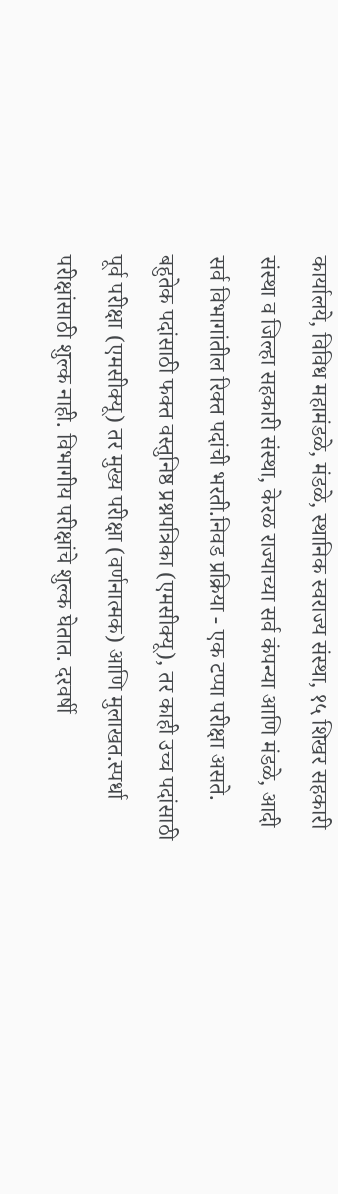कार्यालये, विविध महामंडळे, मंडळे, स्थानिक स्वराज्य संस्था, १५ शिखर सहकारी संस्था व जिल्हा सहकारी संस्था, केरळ राज्याच्या सर्व कंपन्या आणि मंडळे, आदी सर्व विभागांतील रिक्त पदांची भरती.निवड प्रक्रिया - एक टप्पा परीक्षा असते. बहुतेक पदांसाठी फक्त वस्तुनिष्ठ प्रश्नपत्रिका (एमसीक्यू), तर काही उच्च पदांसाठी पूर्व परीक्षा (एमसीक्यू) तर मुख्य परीक्षा (वर्णनात्मक) आणि मुलाखत.स्पर्धा परीक्षांसाठी शुल्क नाही. विभागीय परीक्षांचे शुल्क घेतात. दरवर्षी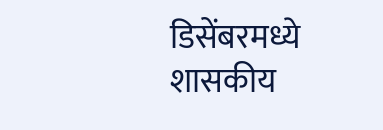डिसेंबरमध्ये शासकीय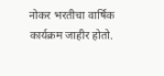नोकर भरतीचा वार्षिक कार्यक्रम जाहीर होतो.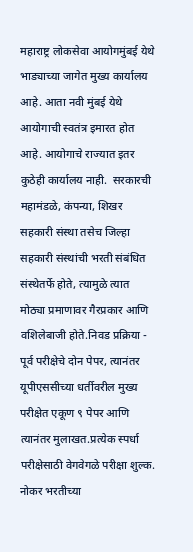महाराष्ट्र लोकसेवा आयोगमुंबई येथे भाड्याच्या जागेत मुख्य कार्यालय आहे. आता नवी मुंबई येथे आयोगाची स्वतंत्र इमारत होत आहे. आयोगाचे राज्यात इतर कुठेही कार्यालय नाही.  सरकारची महामंडळे, कंपन्या, शिखर सहकारी संस्था तसेच जिल्हा सहकारी संस्थांची भरती संबंधित संस्थेतर्फे होते, त्यामुळे त्यात मोठ्या प्रमाणावर गैरप्रकार आणि वशिलेबाजी होते.निवड प्रक्रिया - पूर्व परीक्षेचे दोन पेपर, त्यानंतर यूपीएससीच्या धर्तीवरील मुख्य परीक्षेत एकूण ९ पेपर आणि त्यानंतर मुलाखत.प्रत्येक स्पर्धा परीक्षेसाठी वेगवेगळे परीक्षा शुल्क. नोकर भरतीच्या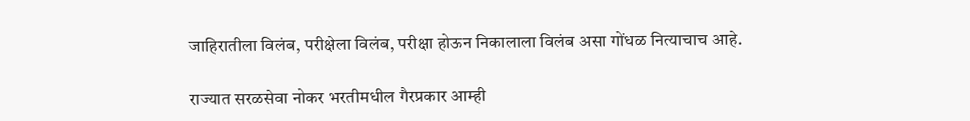जाहिरातीला विलंब, परीक्षेला विलंब, परीक्षा होऊन निकालाला विलंब असा गोंधळ नित्याचाच आहे.

राज्यात सरळसेवा नोकर भरतीमधील गैरप्रकार आम्ही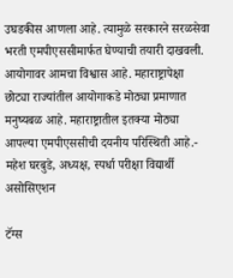उघडकीस आणला आहे. त्यामुळे सरकारने सरळसेवा भरती एमपीएससीमार्फत घेण्याची तयारी दाखवली. आयोगावर आमचा विश्वास आहे. महाराष्ट्रापेक्षा छोट्या राज्यांतील आयोगाकडे मोठ्या प्रमाणात मनुष्यबळ आहे. महाराष्ट्रातील इतक्या मोठ्या आपल्या एमपीएससीची दयनीय परिस्थिती आहे.- महेश घरबुडे, अध्यक्ष, स्पर्धा परीक्षा विद्यार्थी असोसिएशन

टॅग्स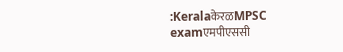:KeralaकेरळMPSC examएमपीएससी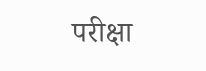परीक्षा